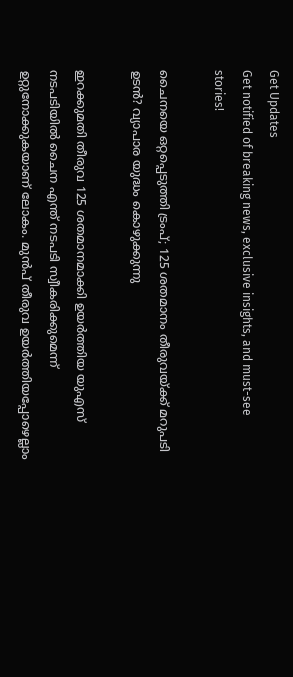Get Updates
Get notified of breaking news, exclusive insights, and must-see stories!

ചൈനയെ ഒറ്റപ്പെടുത്തി ട്രംപ്; 125 ശതമാനം തീരുവയ്ക്ക് മറുപടി ഉടൻ? വ്യാപാര യുദ്ധം കൊഴുക്കുന്നു

ഇറക്കുമതി തീരുവ 125 ശതമാനമാക്കി ഉയർത്തിയ യുഎസ് നടപടിയിൽ ചൈന എന്ത് നടപടി സ്വീകരിക്കുമെന്ന് ഉറ്റുനോക്കുകയാണ് ലോകം. മുൻപ് തീരുവ ഉയർത്തിയപ്പോഴെല്ലാം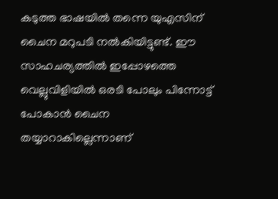കടുത്ത ഭാഷയിൽ തന്നെ യുഎസിന് ചൈന മറുപടി നൽകിയിട്ടുണ്ട്. ഈ സാഹചര്യത്തിൽ ഇപ്പോഴത്തെ വെല്ലുവിളിയിൽ ഒരടി പോലും പിന്നോട്ട് പോകാൻ ചൈന തയ്യാറാകില്ലെന്നാണ്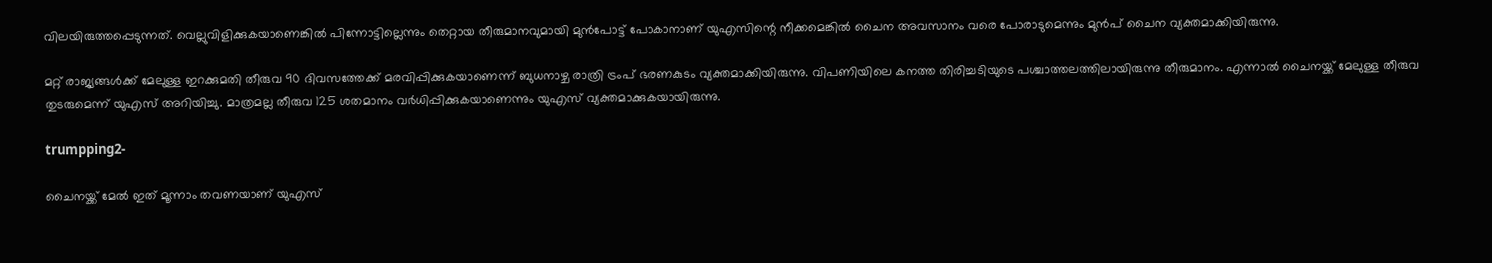വിലയിരുത്തപ്പെടുന്നത്. വെല്ലുവിളിക്കുകയാണെങ്കിൽ പിന്നോട്ടില്ലെന്നും തെറ്റായ തീരുമാനവുമായി മുൻപോട്ട് പോകാനാണ് യുഎസിന്റെ നീക്കമെങ്കിൽ ചൈന അവസാനം വരെ പോരാടുമെന്നും മുൻപ് ചൈന വ്യക്തമാക്കിയിരുന്നു.

മറ്റ് രാജ്യങ്ങൾക്ക് മേലുള്ള ഇറക്കുമതി തീരുവ 90 ദിവസത്തേക്ക് മരവിപ്പിക്കുകയാണെന്ന് ബുധനാഴ്ച രാത്രി ട്രംപ് ഭരണകുടം വ്യക്തമാക്കിയിരുന്നു. വിപണിയിലെ കനത്ത തിരിച്ചടിയുടെ പശ്ചാത്തലത്തിലായിരുന്നു തീരുമാനം. എന്നാൽ ചൈനയ്ക്ക് മേലുള്ള തീരുവ തുടരുമെന്ന് യുഎസ് അറിയിച്ചു. മാത്രമല്ല തീരുവ 125 ശതമാനം വർധിപ്പിക്കുകയാണെന്നും യുഎസ് വ്യക്തമാക്കുകയായിരുന്നു.

trumpping2-

ചൈനയ്ക്ക് മേൽ ഇത് മൂന്നാം തവണയാണ് യുഎസ്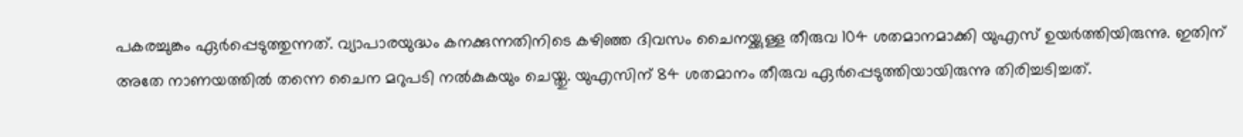പകരച്ചുങ്കം ഏർപ്പെടുത്തുന്നത്. വ്യാപാരയുദ്ധം കനക്കുന്നതിനിടെ കഴിഞ്ഞ ദിവസം ചൈനയ്ക്കുള്ള തീരുവ 104 ശതമാനമാക്കി യുഎസ് ഉയർത്തിയിരുന്നു. ഇതിന് അതേ നാണയത്തിൽ തന്നെ ചൈന മറുപടി നൽകുകയും ചെയ്തു. യുഎസിന് 84 ശതമാനം തീരുവ ഏർപ്പെടുത്തിയായിരുന്നു തിരിച്ചടിച്ചത്.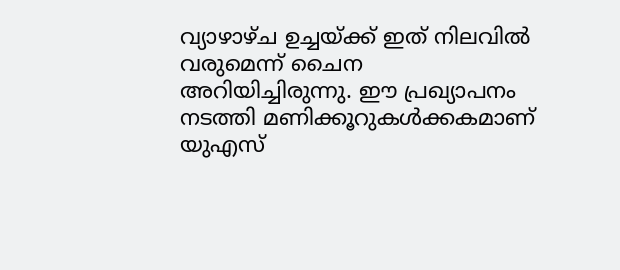വ്യാഴാഴ്ച ഉച്ചയ്ക്ക് ഇത് നിലവിൽ വരുമെന്ന് ചൈന അറിയിച്ചിരുന്നു. ഈ പ്രഖ്യാപനം നടത്തി മണിക്കൂറുകൾക്കകമാണ് യുഎസ്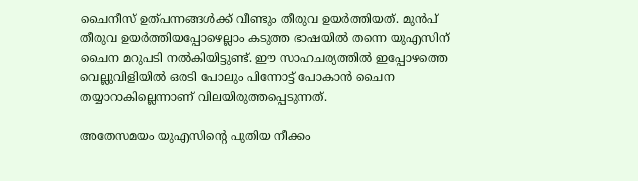ചൈനീസ് ഉത്പന്നങ്ങൾക്ക് വീണ്ടും തീരുവ ഉയർത്തിയത്. മുൻപ് തീരുവ ഉയർത്തിയപ്പോഴെല്ലാം കടുത്ത ഭാഷയിൽ തന്നെ യുഎസിന് ചൈന മറുപടി നൽകിയിട്ടുണ്ട്. ഈ സാഹചര്യത്തിൽ ഇപ്പോഴത്തെ വെല്ലുവിളിയിൽ ഒരടി പോലും പിന്നോട്ട് പോകാൻ ചൈന തയ്യാറാകില്ലെന്നാണ് വിലയിരുത്തപ്പെടുന്നത്.

അതേസമയം യുഎസിന്റെ പുതിയ നീക്കം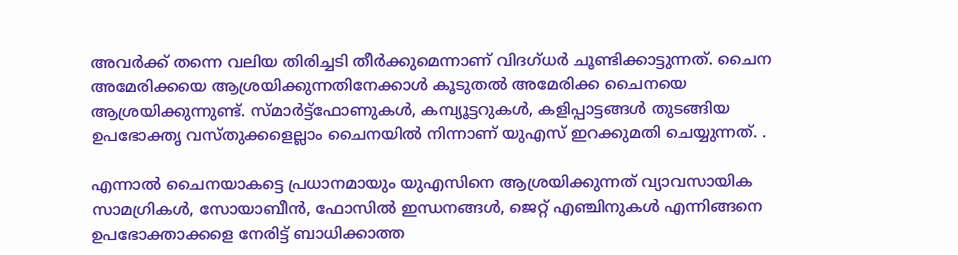അവർക്ക് തന്നെ വലിയ തിരിച്ചടി തീർക്കുമെന്നാണ് വിദഗ്ധർ ചൂണ്ടിക്കാട്ടുന്നത്. ചൈന അമേരിക്കയെ ആശ്രയിക്കുന്നതിനേക്കാൾ കൂടുതൽ അമേരിക്ക ചൈനയെ ആശ്രയിക്കുന്നുണ്ട്. സ്മാർട്ട്‌ഫോണുകൾ, കമ്പ്യൂട്ടറുകൾ, കളിപ്പാട്ടങ്ങൾ തുടങ്ങിയ ഉപഭോക്തൃ വസ്തുക്കളെല്ലാം ചൈനയിൽ നിന്നാണ് യുഎസ് ഇറക്കുമതി ചെയ്യുന്നത്. .

എന്നാൽ ചൈനയാകട്ടെ പ്രധാനമായും യുഎസിനെ ആശ്രയിക്കുന്നത് വ്യാവസായിക സാമഗ്രികൾ, സോയാബീൻ, ഫോസിൽ ഇന്ധനങ്ങൾ, ജെറ്റ് എഞ്ചിനുകൾ എന്നിങ്ങനെ ഉപഭോക്താക്കളെ നേരിട്ട് ബാധിക്കാത്ത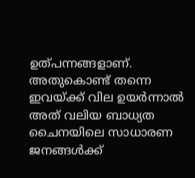ഉത്പന്നങ്ങളാണ്. അതുകൊണ്ട് തന്നെ ഇവയ്ക്ക് വില ഉയർന്നാൽ അത് വലിയ ബാധ്യത ചൈനയിലെ സാധാരണ ജനങ്ങൾക്ക്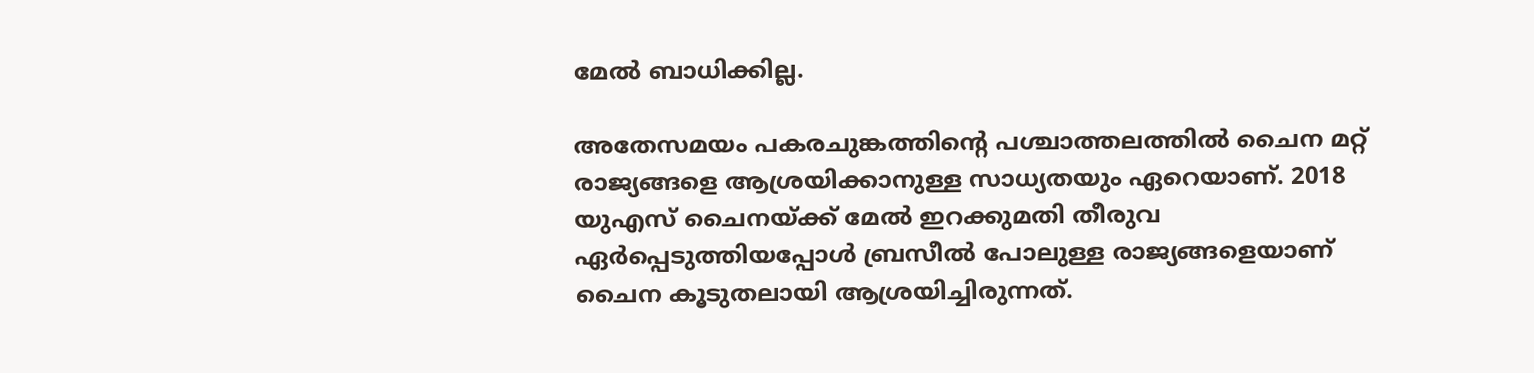മേൽ ബാധിക്കില്ല.

അതേസമയം പകരചുങ്കത്തിന്റെ പശ്ചാത്തലത്തിൽ ചൈന മറ്റ് രാജ്യങ്ങളെ ആശ്രയിക്കാനുള്ള സാധ്യതയും ഏറെയാണ്. 2018 യുഎസ് ചൈനയ്ക്ക് മേൽ ഇറക്കുമതി തീരുവ ഏർപ്പെടുത്തിയപ്പോൾ ബ്രസീൽ പോലുള്ള രാജ്യങ്ങളെയാണ് ചൈന കൂടുതലായി ആശ്രയിച്ചിരുന്നത്.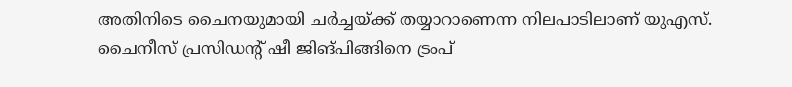അതിനിടെ ചൈനയുമായി ചർച്ചയ്ക്ക് തയ്യാറാണെന്ന നിലപാടിലാണ് യുഎസ്. ചൈനീസ് പ്രസിഡന്റ് ഷീ ജിങ്പിങ്ങിനെ ട്രംപ്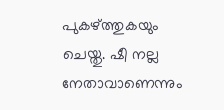പുകഴ്ത്തുകയും ചെയ്തു. ഷീ നല്ല നേതാവാണെന്നും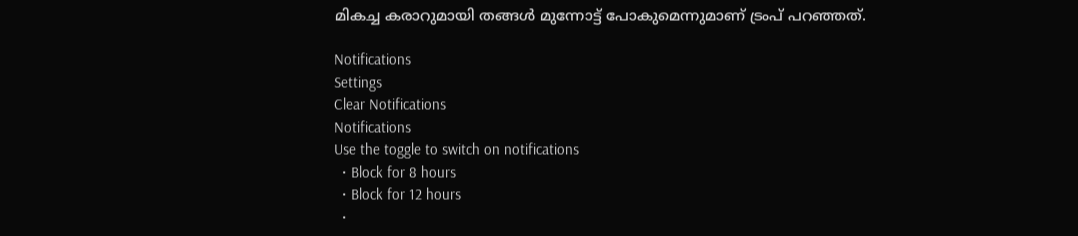മികച്ച കരാറുമായി തങ്ങൾ മുന്നോട്ട് പോകുമെന്നുമാണ് ട്രംപ് പറഞ്ഞത്.

Notifications
Settings
Clear Notifications
Notifications
Use the toggle to switch on notifications
  • Block for 8 hours
  • Block for 12 hours
  •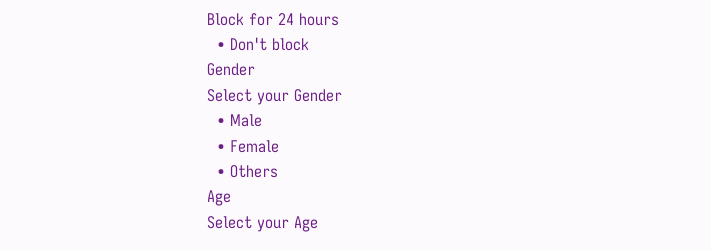Block for 24 hours
  • Don't block
Gender
Select your Gender
  • Male
  • Female
  • Others
Age
Select your Age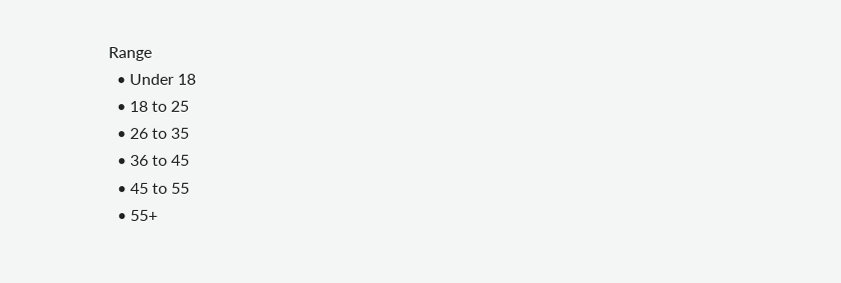Range
  • Under 18
  • 18 to 25
  • 26 to 35
  • 36 to 45
  • 45 to 55
  • 55+